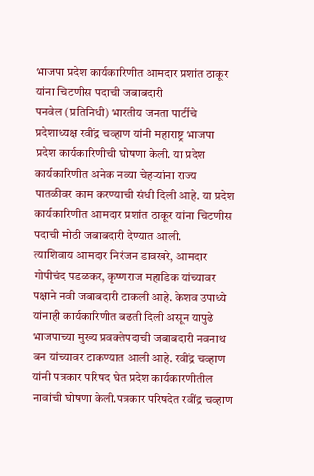भाजपा प्रदेश कार्यकारिणीत आमदार प्रशांत ठाकूर यांना चिटणीस पदाची जबाबदारी
पनवेल (प्रतिनिधी) भारतीय जनता पार्टीचे प्रदेशाध्यक्ष रवींद्र चव्हाण यांनी महाराष्ट्र भाजपा प्रदेश कार्यकारिणीची घोषणा केली. या प्रदेश कार्यकारिणीत अनेक नव्या चेहऱ्यांना राज्य पातळीवर काम करण्याची संधी दिली आहे. या प्रदेश कार्यकारिणीत आमदार प्रशांत ठाकूर यांना चिटणीस पदाची मोठी जबाबदारी देण्यात आली.
त्याशिवाय आमदार निरंजन डावखरे, आमदार गोपीचंद पडळकर, कृष्णराज महाडिक यांच्यावर पक्षाने नवी जबाबदारी टाकली आहे. केशव उपाध्ये यांनाही कार्यकारिणीत बढती दिली असून यापुढे भाजपाच्या मुख्य प्रवक्तेपदाची जबाबदारी नवनाथ बन यांच्यावर टाकण्यात आली आहे. रवींद्र चव्हाण यांनी पत्रकार परिषद घेत प्रदेश कार्यकारणीतील नावांची घोषणा केली.पत्रकार परिषदेत रवींद्र चव्हाण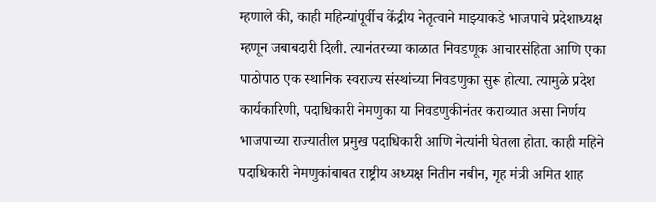म्हणाले की, काही महिन्यांपूर्वीच केंद्रीय नेतृत्वाने माझ्याकडे भाजपाचे प्रदेशाध्यक्ष म्हणून जबाबदारी दिली. त्यानंतरच्या काळात निवडणूक आचारसंहिता आणि एका पाठोपाठ एक स्थानिक स्वराज्य संस्थांच्या निवडणुका सुरू होत्या. त्यामुळे प्रदेश कार्यकारिणी, पदाधिकारी नेमणुका या निवडणुकीनंतर कराव्यात असा निर्णय भाजपाच्या राज्यातील प्रमुख पदाधिकारी आणि नेत्यांनी घेतला होता. काही महिने पदाधिकारी नेमणुकांबाबत राष्ट्रीय अध्यक्ष नितीन नबीन, गृह मंत्री अमित शाह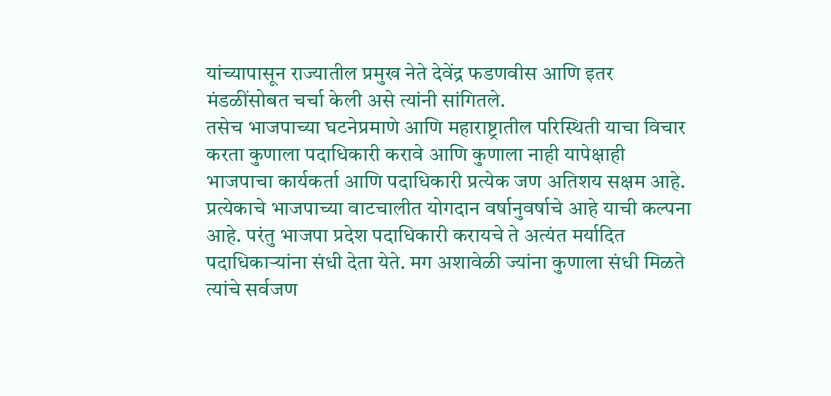यांच्यापासून राज्यातील प्रमुख नेते देवेंद्र फडणवीस आणि इतर मंडळींसोबत चर्चा केली असे त्यांनी सांगितले.
तसेच भाजपाच्या घटनेप्रमाणे आणि महाराष्ट्रातील परिस्थिती याचा विचार करता कुणाला पदाधिकारी करावे आणि कुणाला नाही यापेक्षाही भाजपाचा कार्यकर्ता आणि पदाधिकारी प्रत्येक जण अतिशय सक्षम आहे. प्रत्येकाचे भाजपाच्या वाटचालीत योगदान वर्षानुवर्षाचे आहे याची कल्पना आहे. परंतु भाजपा प्रदेश पदाधिकारी करायचे ते अत्यंत मर्यादित पदाधिकाऱ्यांना संधी देता येते. मग अशावेळी ज्यांना कुणाला संधी मिळते त्यांचे सर्वजण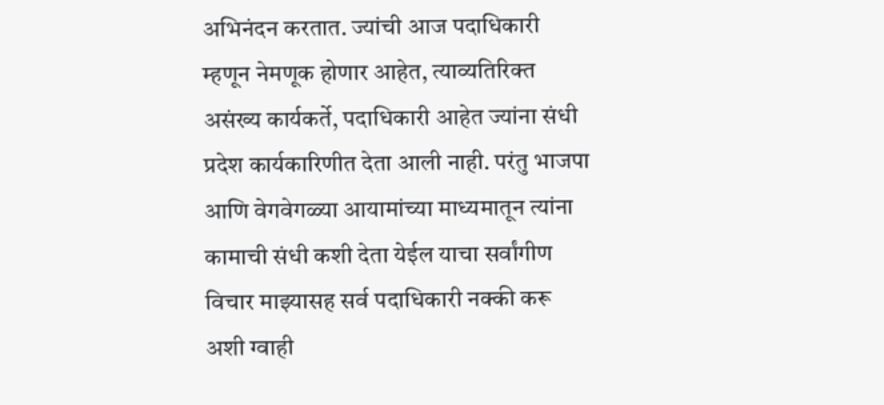अभिनंदन करतात. ज्यांची आज पदाधिकारी म्हणून नेमणूक होणार आहेत, त्याव्यतिरिक्त असंख्य कार्यकर्ते, पदाधिकारी आहेत ज्यांना संधी प्रदेश कार्यकारिणीत देता आली नाही. परंतु भाजपा आणि वेगवेगळ्या आयामांच्या माध्यमातून त्यांना कामाची संधी कशी देता येईल याचा सर्वांगीण विचार माझ्यासह सर्व पदाधिकारी नक्की करू अशी ग्वाही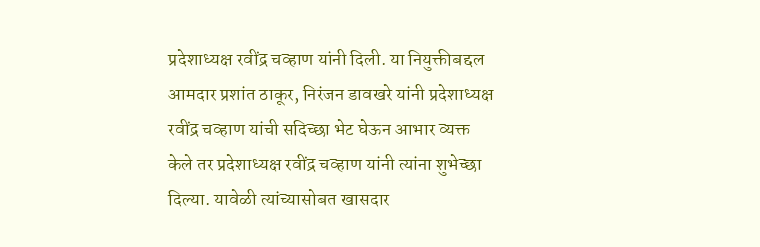प्रदेशाध्यक्ष रवींद्र चव्हाण यांनी दिली. या नियुक्तीबद्दल आमदार प्रशांत ठाकूर, निरंजन डावखरे यांनी प्रदेशाध्यक्ष रवींद्र चव्हाण यांची सदिच्छा भेट घेऊन आभार व्यक्त केले तर प्रदेशाध्यक्ष रवींद्र चव्हाण यांनी त्यांना शुभेच्छा दिल्या. यावेळी त्यांच्यासोबत खासदार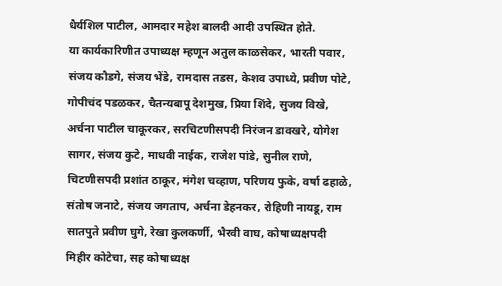धैर्यशिल पाटील, आमदार महेश बालदी आदी उपस्थित होते.
या कार्यकारिणीत उपाध्यक्ष म्हणून अतुल काळसेकर, भारती पवार, संजय कौडगे, संजय भेंडे, रामदास तडस, केशव उपाध्ये, प्रवीण पोटे, गोपीचंद पडळकर, चैतन्यबापू देशमुख, प्रिया शिंदे, सुजय विखे, अर्चना पाटील चाकूरकर, सरचिटणीसपदी निरंजन डावखरे, योगेश सागर, संजय कुटे, माधवी नाईक, राजेश पांडे, सुनील राणे, चिटणीसपदी प्रशांत ठाकूर, मंगेश चव्हाण, परिणय फुके, वर्षा ढहाळे, संतोष जनाटे, संजय जगताप, अर्चना डेहनकर, रोहिणी नायडू, राम सातपुते प्रवीण घुगे, रेखा कुलकर्णी, भैरवी वाघ, कोषाध्यक्षपदी मिहीर कोटेचा, सह कोषाध्यक्ष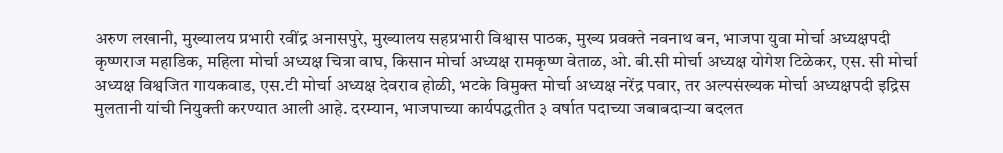अरुण लखानी, मुख्यालय प्रभारी रवींद्र अनासपुरे, मुख्यालय सहप्रभारी विश्वास पाठक, मुख्य प्रवक्ते नवनाथ बन, भाजपा युवा मोर्चा अध्यक्षपदी कृष्णराज महाडिक, महिला मोर्चा अध्यक्ष चित्रा वाघ, किसान मोर्चा अध्यक्ष रामकृष्ण वेताळ, ओ. बी.सी मोर्चा अध्यक्ष योगेश टिळेकर, एस. सी मोर्चा अध्यक्ष विश्वजित गायकवाड, एस.टी मोर्चा अध्यक्ष देवराव होळी, भटके विमुक्त मोर्चा अध्यक्ष नरेंद्र पवार, तर अल्पसंख्यक मोर्चा अध्यक्षपदी इद्रिस मुलतानी यांची नियुक्ती करण्यात आली आहे. दरम्यान, भाजपाच्या कार्यपद्धतीत ३ वर्षात पदाच्या जबाबदाऱ्या बदलत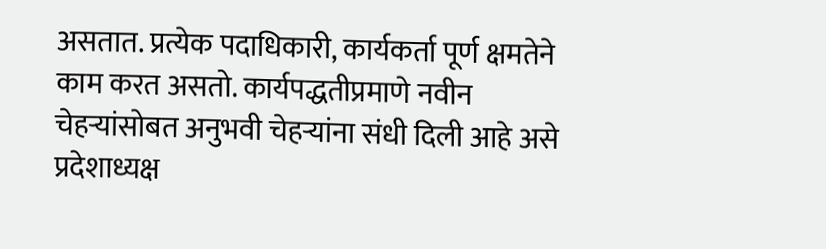असतात. प्रत्येक पदाधिकारी, कार्यकर्ता पूर्ण क्षमतेने काम करत असतो. कार्यपद्धतीप्रमाणे नवीन चेहऱ्यांसोबत अनुभवी चेहऱ्यांना संधी दिली आहे असे प्रदेशाध्यक्ष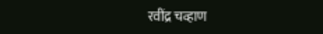रवींद्र चव्हाण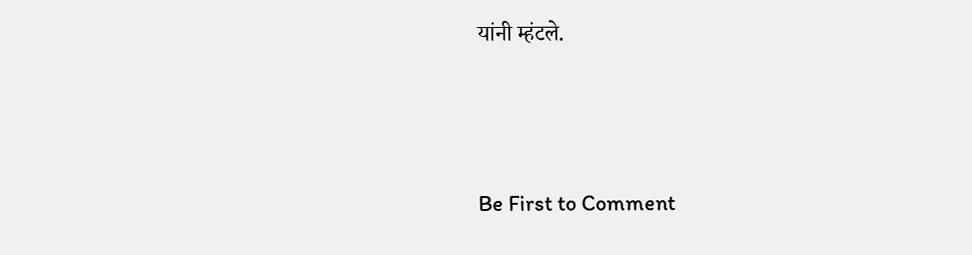यांनी म्हंटले.





Be First to Comment